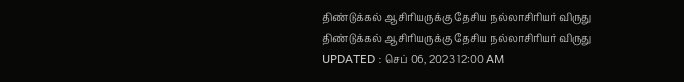திண்டுக்கல் ஆசிரியருக்கு தேசிய நல்லாசிரியர் விருது
திண்டுக்கல் ஆசிரியருக்கு தேசிய நல்லாசிரியர் விருது
UPDATED : செப் 06, 2023 12:00 AM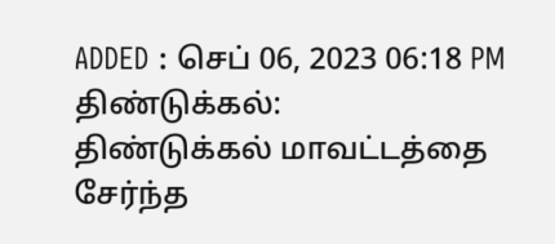ADDED : செப் 06, 2023 06:18 PM
திண்டுக்கல்:
திண்டுக்கல் மாவட்டத்தை சேர்ந்த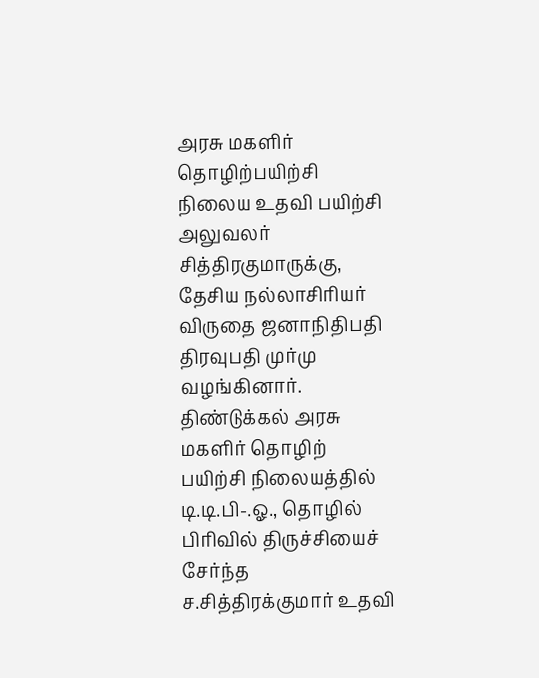அரசு மகளிர் தொழிற்பயிற்சி நிலைய உதவி பயிற்சி அலுவலர் சித்திரகுமாருக்கு, தேசிய நல்லாசிரியர் விருதை ஜனாநிதிபதி திரவுபதி முர்மு வழங்கினார்.
திண்டுக்கல் அரசு மகளிர் தொழிற் பயிற்சி நிலையத்தில் டி.டி.பி-.ஓ., தொழில் பிரிவில் திருச்சியைச் சேர்ந்த ச.சித்திரக்குமார் உதவி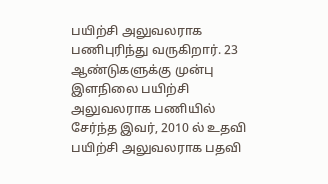பயிற்சி அலுவலராக பணிபுரிந்து வருகிறார். 23 ஆண்டுகளுக்கு முன்பு இளநிலை பயிற்சி அலுவலராக பணியில் சேர்ந்த இவர், 2010 ல் உதவி பயிற்சி அலுவலராக பதவி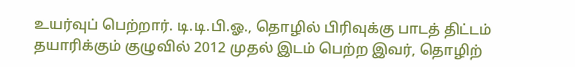உயர்வுப் பெற்றார். டி.டி.பி.ஓ., தொழில் பிரிவுக்கு பாடத் திட்டம் தயாரிக்கும் குழுவில் 2012 முதல் இடம் பெற்ற இவர், தொழிற்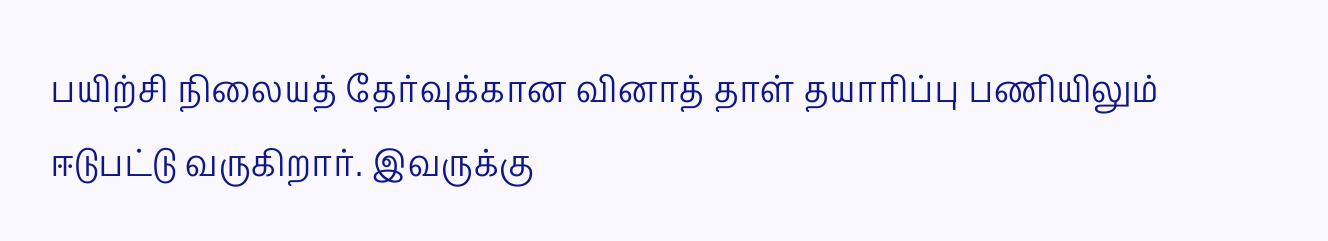பயிற்சி நிலையத் தேர்வுக்கான வினாத் தாள் தயாரிப்பு பணியிலும் ஈடுபட்டு வருகிறார். இவருக்கு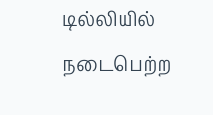டில்லியில் நடைபெற்ற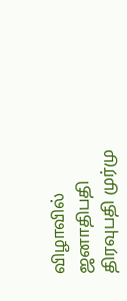விழாவில் ஜனாதிபதி திரவுபதி முர்மு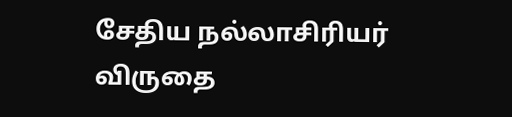சேதிய நல்லாசிரியர் விருதை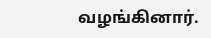வழங்கினார்.